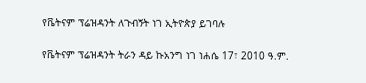የቬትናም ፕሬዝዳንት ለጉብኝት ነገ ኢትዮጵያ ይገባሉ

የቬትናም ፕሬዝዳንት ትራን ዳይ ኩአንግ ነገ ነሐሴ 17፣ 2010 ዓ.ም.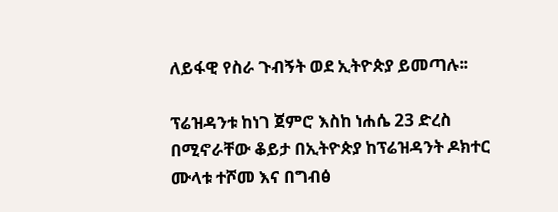ለይፋዊ የስራ ጉብኝት ወደ ኢትዮጵያ ይመጣሉ፡፡

ፕሬዝዳንቱ ከነገ ጀምሮ እስከ ነሐሴ 23 ድረስ በሚኖራቸው ቆይታ በኢትዮጵያ ከፕሬዝዳንት ዶክተር ሙላቱ ተሾመ እና በግብፅ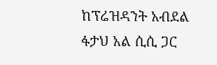ከፕሬዝዳንት አብደል ፋታህ አል ሲሲ ጋር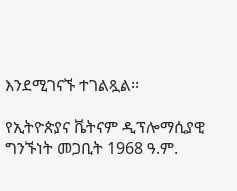እንደሚገናኙ ተገልጿል፡፡

የኢትዮጵያና ቬትናም ዲፕሎማሲያዊ ግንኙነት መጋቢት 1968 ዓ.ም.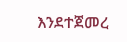እንደተጀመረ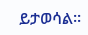ይታወሳል፡፡